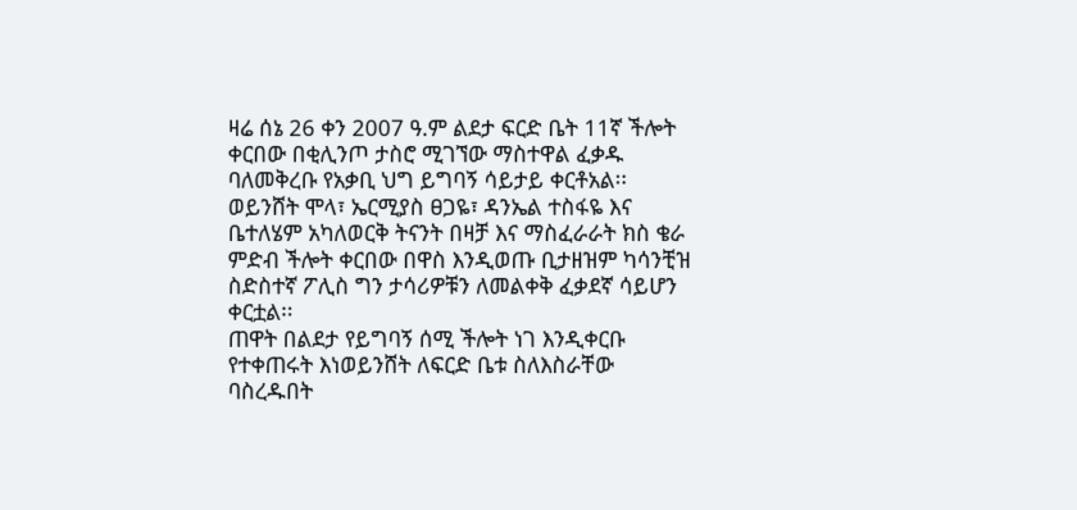ዛሬ ሰኔ 26 ቀን 2007 ዓ.ም ልደታ ፍርድ ቤት 11ኛ ችሎት ቀርበው በቂሊንጦ ታስሮ ሚገኘው ማስተዋል ፈቃዱ ባለመቅረቡ የአቃቢ ህግ ይግባኝ ሳይታይ ቀርቶአል፡፡ ወይንሸት ሞላ፣ ኤርሚያስ ፀጋዬ፣ ዳንኤል ተስፋዬ እና ቤተለሄም አካለወርቅ ትናንት በዛቻ እና ማስፈራራት ክስ ቄራ ምድብ ችሎት ቀርበው በዋስ እንዲወጡ ቢታዘዝም ካሳንቺዝ ስድስተኛ ፖሊስ ግን ታሳሪዎቹን ለመልቀቅ ፈቃደኛ ሳይሆን ቀርቷል፡፡
ጠዋት በልደታ የይግባኝ ሰሚ ችሎት ነገ እንዲቀርቡ የተቀጠሩት እነወይንሸት ለፍርድ ቤቱ ስለእስራቸው ባስረዱበት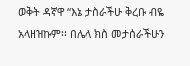ወቅት ዳኛዋ “እኔ ታስራችሁ ቅረቡ ብዬ አላዘዝኩም፡፡ በሌላ ክስ መታሰራችሁን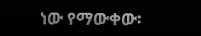ነው የማውቀው፡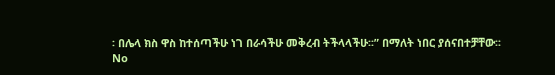፡ በሌላ ክስ ዋስ ከተሰጣችሁ ነገ በራሳችሁ መቅረብ ትችላላችሁ፡፡” በማለት ነበር ያሰናበተቻቸው፡፡
No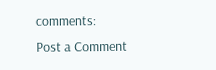comments:
Post a Comment